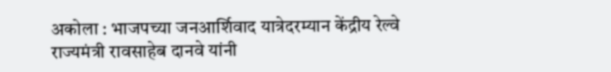अकोला : भाजपच्या जनआर्शिवाद यात्रेदरम्यान केंद्रीय रेल्वे राज्यमंत्री रावसाहेब दानवे यांनी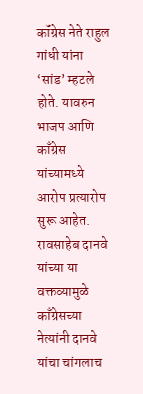कॉंग्रेस नेते राहुल गांधी यांना ‘सांड’ म्हटले होते. यावरुन भाजप आणि काँग्रेस यांच्यामध्ये आरोप प्रत्यारोप सुरू आहेत. रावसाहेब दानवे यांच्या या वक्तव्यामुळे काँग्रेसच्या नेत्यांनी दानवे यांचा चांगलाच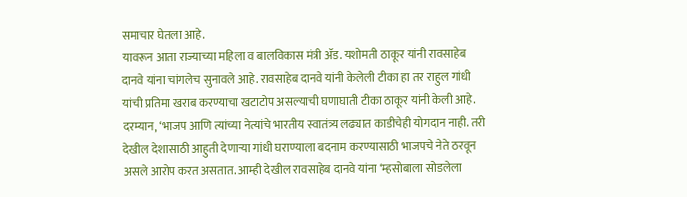समाचार घेतला आहे.
यावरून आता राज्याच्या महिला व बालविकास मंत्री ॲड. यशोमती ठाकूर यांनी रावसाहेब दानवे यांना चांगलेच सुनावले आहे. रावसाहेब दानवे यांनी केलेली टीका हा तर राहुल गांधी यांची प्रतिमा खराब करण्याचा खटाटोप असल्याची घणाघाती टीका ठाकूर यांनी केली आहे.
दरम्यान, ‘भाजप आणि त्यांच्या नेत्यांचे भारतीय स्वातंत्र्य लढ्यात काडीचेही योगदान नाही. तरी देखील देशासाठी आहुती देणाऱ्या गांधी घराण्याला बदनाम करण्यासाठी भाजपचे नेते ठरवून असले आरोप करत असतात. आम्ही देखील रावसाहेब दानवे यांना ‘म्हसोबाला सोडलेला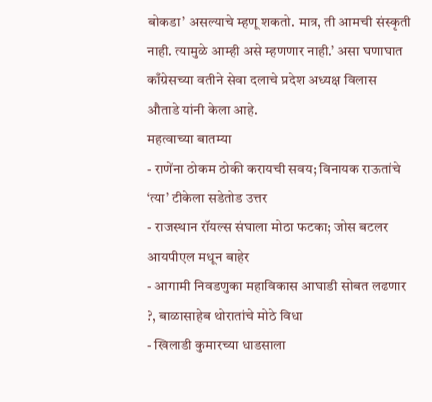बोकडा’ असल्याचे म्हणू शकतो. मात्र, ती आमची संस्कृती नाही. त्यामुळे आम्ही असे म्हणणार नाही.’ असा घणाघात काँग्रेसच्या वतीने सेवा दलाचे प्रदेश अध्यक्ष विलास औताडे यांनी केला आहे.
महत्वाच्या बातम्या
- राणेंना ठोकम ठोकी करायची सवय; विनायक राऊतांचे ‘त्या’ टीकेला सडेतोड उत्तर
- राजस्थान रॉयल्स संघाला मोठा फटका; जोस बटलर आयपीएल मधून बाहेर
- आगामी निवडणुका महाविकास आघाडी सोबत लढणार ?, बाळासाहेब थोरातांचे मोठे विधा
- खिलाडी कुमारच्या धाडसाला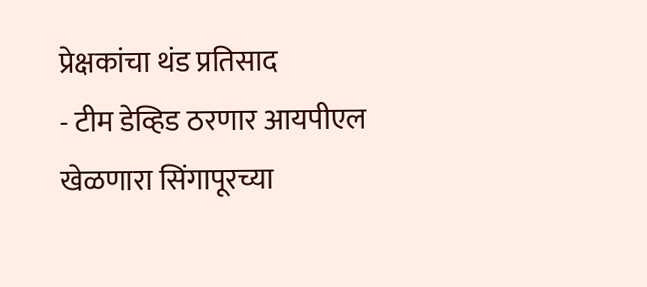प्रेक्षकांचा थंड प्रतिसाद
- टीम डेव्हिड ठरणार आयपीएल खेळणारा सिंगापूरच्या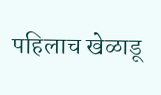पहिलाच खेळाडू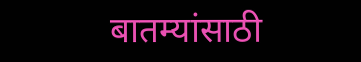बातम्यांसाठी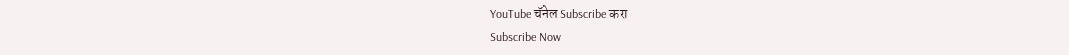YouTube चॅनेल Subscribe करा
Subscribe Now